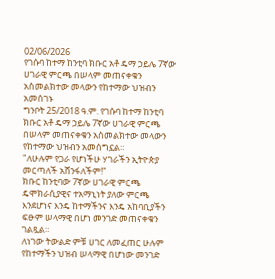02/06/2026
የገሱባ ከተማ ከንቲባ ክቡር አቶ ዴማ ኃይሌ 7ኛው ሀገራዊ ምርጫ በሠላም መጠናቀቁን አስመልክተው መላውን የከተማው ህዝብን አመሰገኑ
ግንቦት 25/2018 ዓ.ም. የገሱባ ከተማ ከንቲባ ክቡር አቶ ዴማ ኃይሌ 7ኛው ሀገራዊ ምርጫ በሠላም መጠናቀቁን አስመልክተው መላውን የከተማው ህዝብን አመሰግኗል።
"ለሁሉም የጋራ የሆነችሁ ሃገራችን ኢትዮጵያ መርጣለች አሸንፋለችም!"
ክቡር ከንቲባው 7ኛው ሀገራዊ ምርጫ ዴሞክራሲያዊና ተአማኒነት ያለው ምርጫ እንደሆነና እንዴ ከተማችንና እንዴ አከባቢያችን ፍፁም ሠላማዊ በሆነ መንገድ መጠናቀቁን ገልጿል።
ለነገው ትውልድ ምቹ ሀገር ለመፈጠር ሁሉም የከተማችን ህዝብ ሠላማዊ በሆነው መንገድ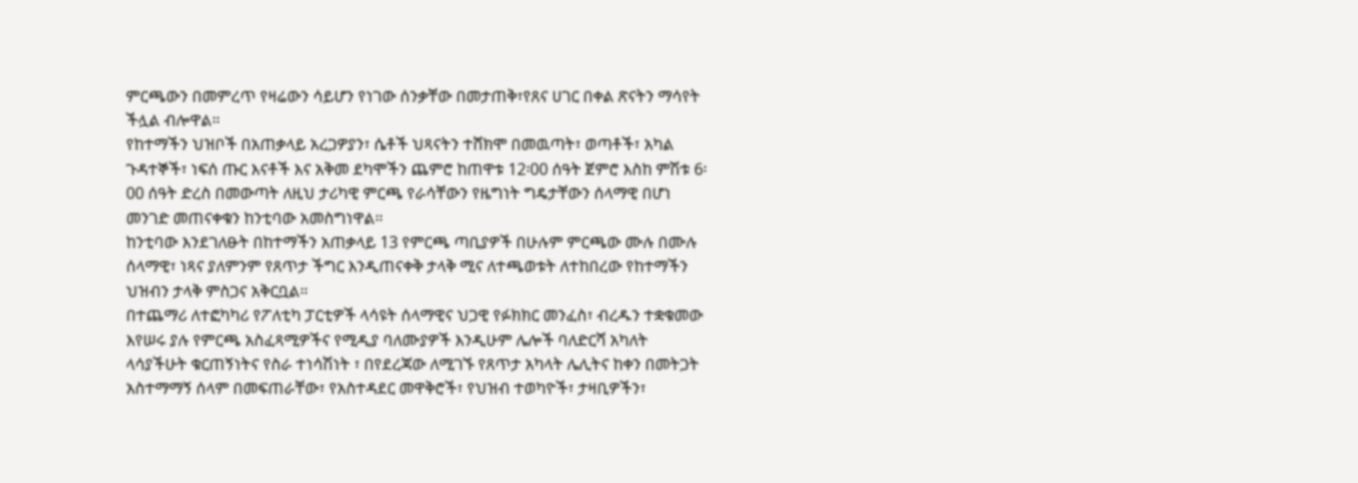ምርጫውን በመምረጥ የዛሬውን ሳይሆን የነገው ሰንቃቸው በመታጠቅ፣የጸና ሀገር በቀል ጽናትን ማሳየት ችሏል ብሎዋል።
የከተማችን ህዝቦች በአጠቃላይ አረጋዎያን፣ ሴቶች ህጻናትን ተሸክሞ በመዉጣት፣ ወጣቶች፣ አካል ጉዳተኞች፣ ነፍሰ ጡር እናቶች እና አቅመ ደካሞችን ጨምሮ ከጠዋቱ 12፡00 ሰዓት ጀምሮ እስከ ምሽቱ 6፡00 ሰዓት ድረስ በመውጣት ለዚህ ታሪካዊ ምርጫ የራሳቸውን የዜግነት ግዴታቸውን ሰላማዊ በሆነ መንገድ መጠናቀቁን ከንቲባው አመስግነዋል።
ከንቲባው እንደገለፁት በከተማችን አጠቃላይ 13 የምርጫ ጣቢያዎች በሁሉም ምርጫው ሙሉ በሙሉ ሰላማዊ፣ ነጻና ያለምንም የጸጥታ ችግር እንዲጠናቀቅ ታላቅ ሚና ለተጫወቱት ለተከበረው የከተማችን ህዝብን ታላቅ ምስጋና አቅርቧል።
በተጨማሪ ለተፎካካሪ የፖለቲካ ፓርቲዎች ላሳዩት ሰላማዊና ህጋዊ የፉክክር መንፈስ፣ ብረዱን ተቋቁመው እየሠሩ ያሉ የምርጫ አስፈጻሚዎችና የሚዲያ ባለሙያዎች እንዲሁም ሌሎች ባለድርሻ አካለት ላሳያችሁት ቁርጠኝነትና የስራ ተነሳሽነት ፣ በየደረጃው ለሚገኙ የጸጥታ አካላት ሌሊትና ከቀን በመትጋት አስተማማኝ ሰላም በመፍጠራቸው፣ የአስተዳደር መዋቅሮች፣ የህዝብ ተወካዮች፣ ታዛቢዎችን፣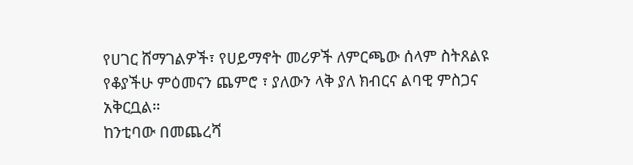የሀገር ሸማገልዎች፣ የሀይማኖት መሪዎች ለምርጫው ሰላም ስትጸልዩ የቆያችሁ ምዕመናን ጨምሮ ፣ ያለውን ላቅ ያለ ክብርና ልባዊ ምስጋና አቅርቧል።
ከንቲባው በመጨረሻ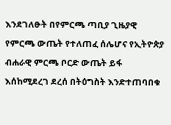እንደገለፁት በየምርጫ ጣቢያ ጊዜያዊ የምርጫ ውጤት የተለጠፈ ሰሌሆና የኢትዮጵያ ብሐራዊ ምርጫ ቦርድ ውጤት ይፋ እሰከሚደረገ ደረሰ በትዕግስት እንድተጠባበቁ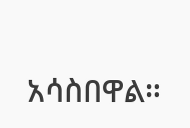አሳስበዋል።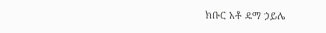ክቡር አቶ ዴማ ኃይሌ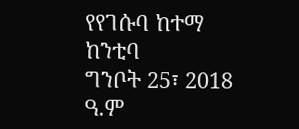የየገሱባ ከተማ ከንቲባ
ግንቦት 25፣ 2018 ዓ.ም